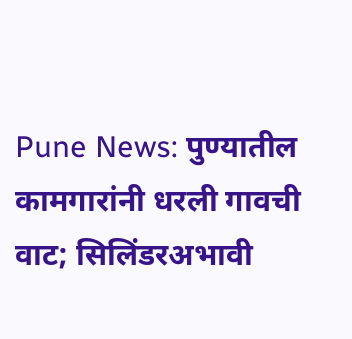Pune News: पुण्यातील कामगारांनी धरली गावची वाट; सिलिंडरअभावी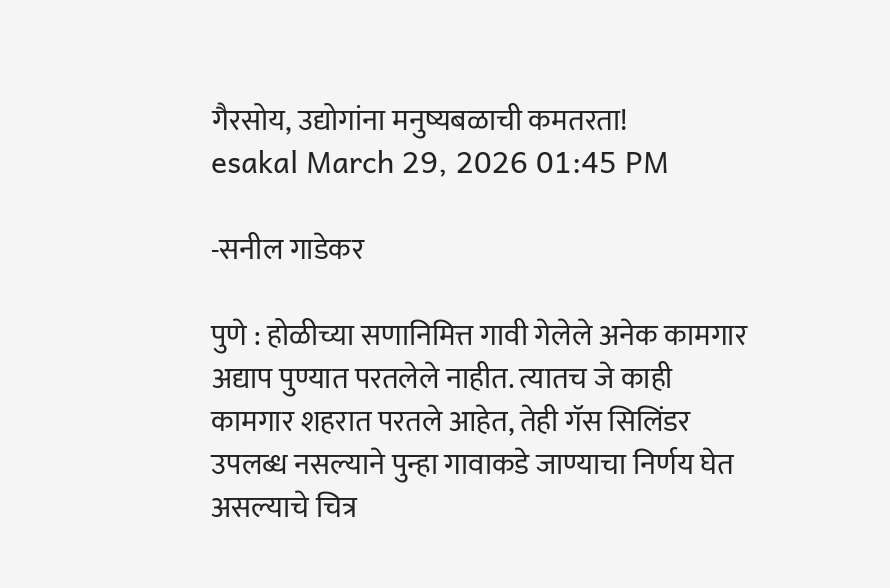गैरसोय, उद्योगांना मनुष्यबळाची कमतरता!
esakal March 29, 2026 01:45 PM

-सनील गाडेकर

पुणे : होळीच्या सणानिमित्त गावी गेलेले अनेक कामगार अद्याप पुण्यात परतलेले नाहीत. त्यातच जे काही कामगार शहरात परतले आहेत, तेही गॅस सिलिंडर उपलब्ध नसल्याने पुन्हा गावाकडे जाण्याचा निर्णय घेत असल्याचे चित्र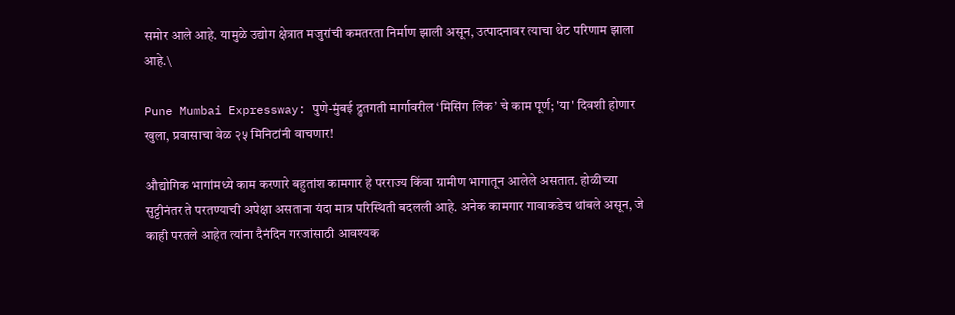समोर आले आहे. यामुळे उद्योग क्षेत्रात मजुरांची कमतरता निर्माण झाली असून, उत्पादनावर त्याचा थेट परिणाम झाला आहे.\

Pune Mumbai Expressway: पुणे-मुंबई द्रुतगती मार्गावरील ‘मिसिंग लिंक’ चे काम पूर्ण; 'या' दिवशी होणार खुला, प्रवासाचा वेळ २५ मिनिटांनी वाचणार!

औद्योगिक भागांमध्ये काम करणारे बहुतांश कामगार हे परराज्य किंवा ग्रामीण भागातून आलेले असतात. होळीच्या सुट्टीनंतर ते परतण्याची अपेक्षा असताना यंदा मात्र परिस्थिती बदलली आहे. अनेक कामगार गावाकडेच थांबले असून, जे काही परतले आहेत त्यांना दैनंदिन गरजांसाठी आवश्यक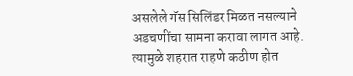असलेले गॅस सिलिंडर मिळत नसल्याने अडचणींचा सामना करावा लागत आहे. त्यामुळे शहरात राहणे कठीण होत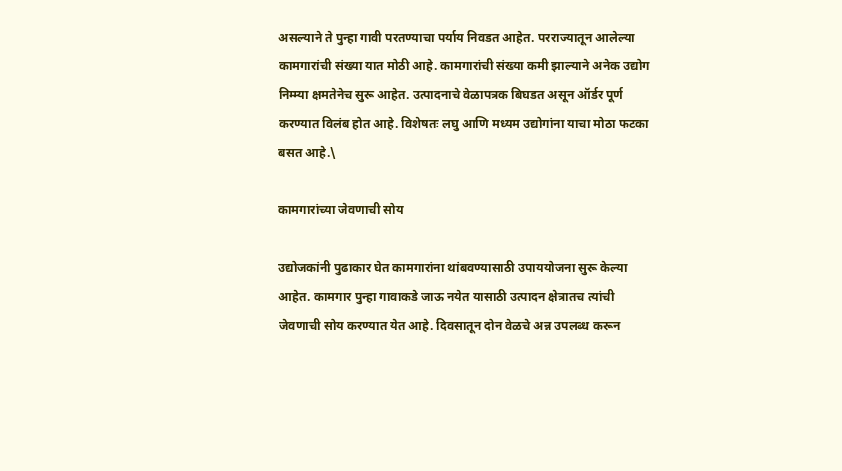असल्याने ते पुन्हा गावी परतण्याचा पर्याय निवडत आहेत. परराज्यातून आलेल्या कामगारांची संख्या यात मोठी आहे. कामगारांची संख्या कमी झाल्याने अनेक उद्योग निम्म्या क्षमतेनेच सुरू आहेत. उत्पादनाचे वेळापत्रक बिघडत असून ऑर्डर पूर्ण करण्यात विलंब होत आहे. विशेषतः लघु आणि मध्यम उद्योगांना याचा मोठा फटका बसत आहे.\

कामगारांच्या जेवणाची सोय

उद्योजकांनी पुढाकार घेत कामगारांना थांबवण्यासाठी उपाययोजना सुरू केल्या आहेत. कामगार पुन्हा गावाकडे जाऊ नयेत यासाठी उत्पादन क्षेत्रातच त्यांची जेवणाची सोय करण्यात येत आहे. दिवसातून दोन वेळचे अन्न उपलब्ध करून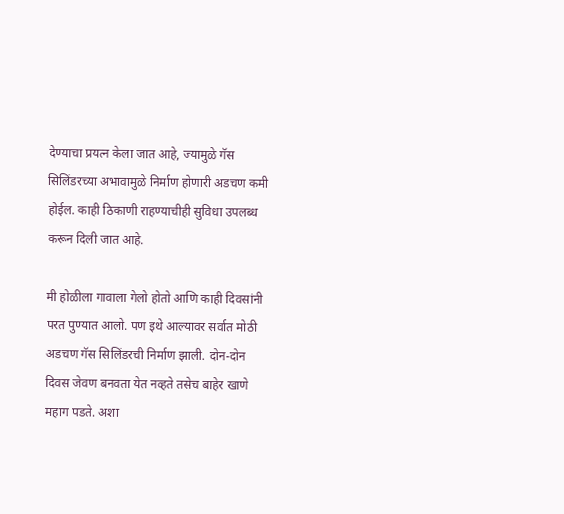देण्याचा प्रयत्न केला जात आहे, ज्यामुळे गॅस सिलिंडरच्या अभावामुळे निर्माण होणारी अडचण कमी होईल. काही ठिकाणी राहण्याचीही सुविधा उपलब्ध करून दिली जात आहे.

मी होळीला गावाला गेलो होतो आणि काही दिवसांनी परत पुण्यात आलो. पण इथे आल्यावर सर्वात मोठी अडचण गॅस सिलिंडरची निर्माण झाली. दोन-दोन दिवस जेवण बनवता येत नव्हते तसेच बाहेर खाणे महाग पडते. अशा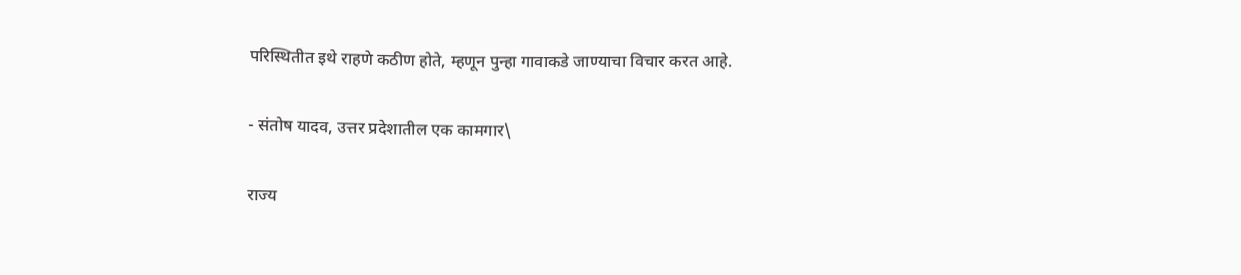परिस्थितीत इथे राहणे कठीण होते, म्हणून पुन्हा गावाकडे जाण्याचा विचार करत आहे.

- संतोष यादव, उत्तर प्रदेशातील एक कामगार\

राज्य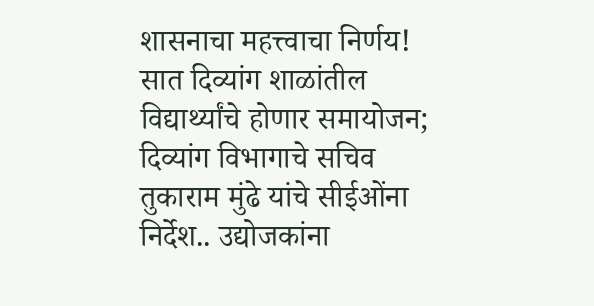शासनाचा महत्त्वाचा निर्णय! सात दिव्यांग शाळांतील विद्यार्थ्यांचे होणार समायोजन; दिव्यांग विभागाचे सचिव तुकाराम मुंढे यांचे सीईओंना निर्देश.. उद्योजकांना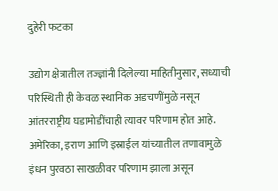दुहेरी फटका

उद्योग क्षेत्रातील तज्ज्ञांनी दिलेल्या माहितीनुसार, सध्याची परिस्थिती ही केवळ स्थानिक अडचणींमुळे नसून आंतरराष्ट्रीय घडामोडींचाही त्यावर परिणाम होत आहे. अमेरिका, इराण आणि इस्राईल यांच्यातील तणावामुळे इंधन पुरवठा साखळीवर परिणाम झाला असून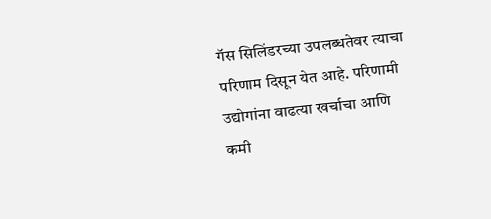गॅस सिलिंडरच्या उपलब्धतेवर त्याचा परिणाम दिसून येत आहे. परिणामी उद्योगांना वाढत्या खर्चाचा आणि कमी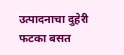उत्पादनाचा दुहेरी फटका बसत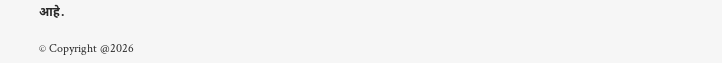आहे.

© Copyright @2026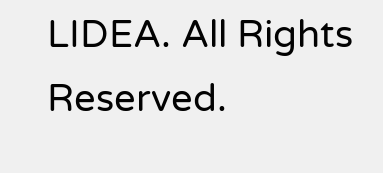LIDEA. All Rights Reserved.